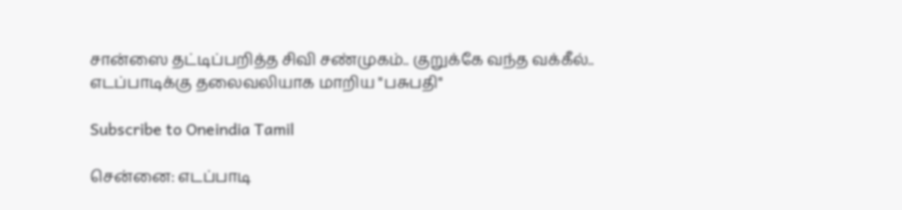சான்ஸை தட்டிப்பறித்த சிவி சண்முகம்.. குறுக்கே வந்த வக்கீல்.. எடப்பாடிக்கு தலைவலியாக மாறிய "பசுபதி"

Subscribe to Oneindia Tamil

சென்னை: எடப்பாடி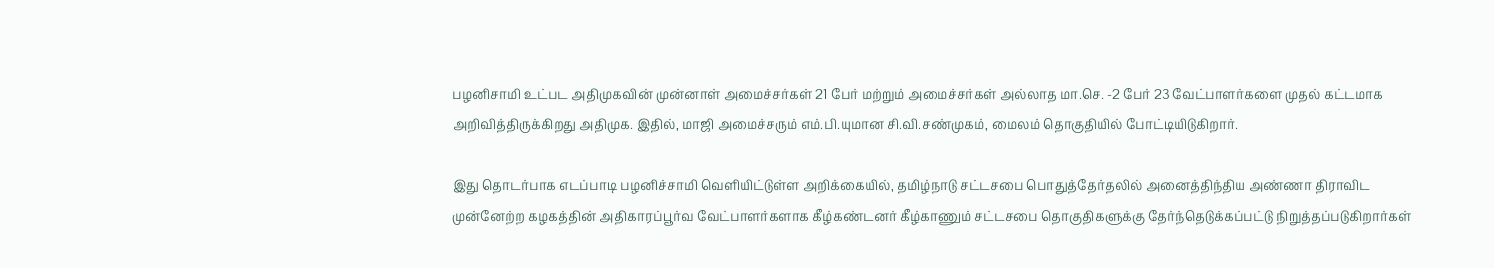பழனிசாமி உட்பட அதிமுகவின் முன்னாள் அமைச்சர்கள் 21 பேர் மற்றும் அமைச்சர்கள் அல்லாத மா.செ. -2 பேர் 23 வேட்பாளர்களை முதல் கட்டமாக அறிவித்திருக்கிறது அதிமுக. இதில், மாஜி அமைச்சரும் எம்.பி.யுமான சி.வி.சண்முகம், மைலம் தொகுதியில் போட்டியிடுகிறார்.

இது தொடர்பாக எடப்பாடி பழனிச்சாமி வெளியிட்டுள்ள அறிக்கையில், தமிழ்நாடு சட்டசபை பொதுத்தேர்தலில் அனைத்திந்திய அண்ணா திராவிட முன்னேற்ற கழகத்தின் அதிகாரப்பூர்வ வேட்பாளர்களாக கீழ்கண்டனர் கீழ்காணும் சட்டசபை தொகுதிகளுக்கு தேர்ந்தெடுக்கப்பட்டு நிறுத்தப்படுகிறார்கள்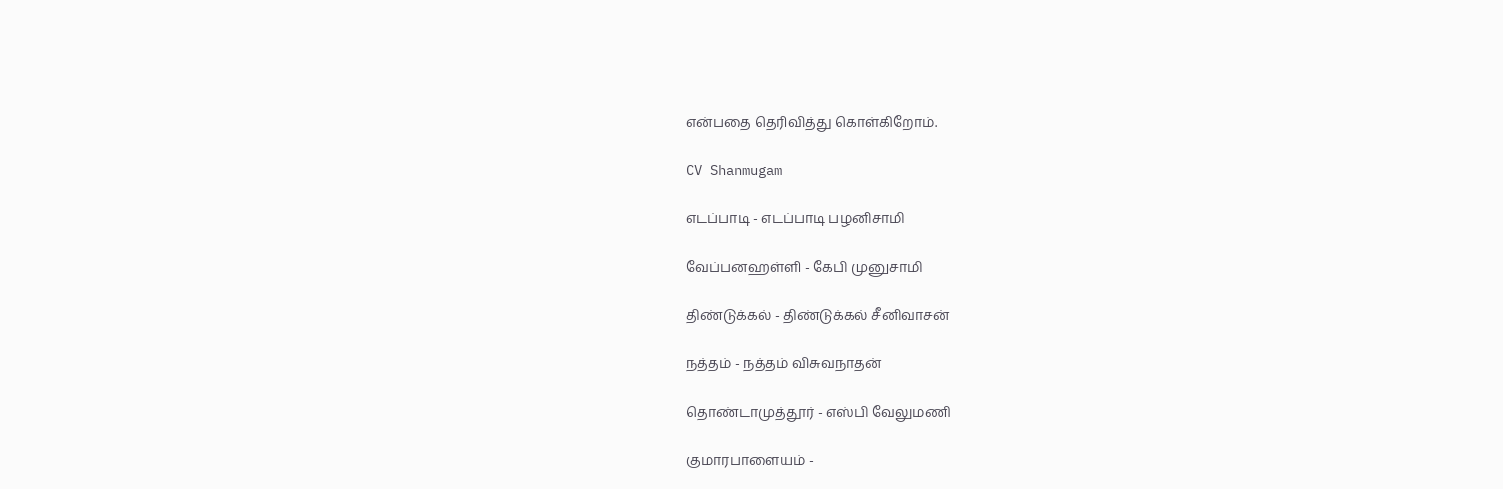என்பதை தெரிவித்து கொள்கிறோம்.

CV Shanmugam

எடப்பாடி - எடப்பாடி பழனிசாமி

வேப்பனஹள்ளி - கேபி முனுசாமி

திண்டுக்கல் - திண்டுக்கல் சீனிவாசன்

நத்தம் - நத்தம் விசுவநாதன்

தொண்டாமுத்தூர் - எஸ்பி வேலுமணி

குமாரபாளையம் -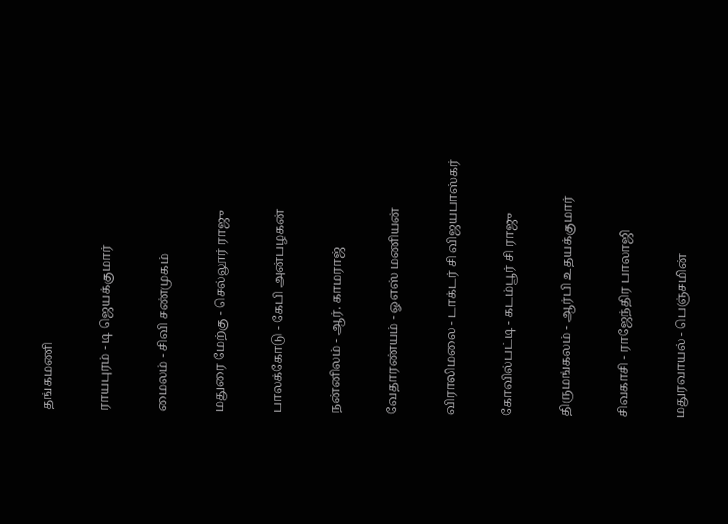தங்கமணி

ராயபுரம் - டி ஜெயக்குமார்

மைலம் - சிவி சண்முகம்

மதுரை மேற்கு - செல்லூர் ராஜு

பாலக்கோடு - கேபி அன்பழகன்

நன்னிலம் - ஆர். காமராஜ்

வேதாரண்யம் - ஓஎஸ் மணியன்

விராலிமலை - டாக்டர் சி விஜயபாஸ்கர்

கோவில்பட்டி - கடம்பூர் சி ராஜு

திருமங்கலம் - ஆர்பி உதயக்குமார்

சிவகாசி - ராஜேந்திர பாலாஜி

மதுரவாயல் - பெஞ்சமின்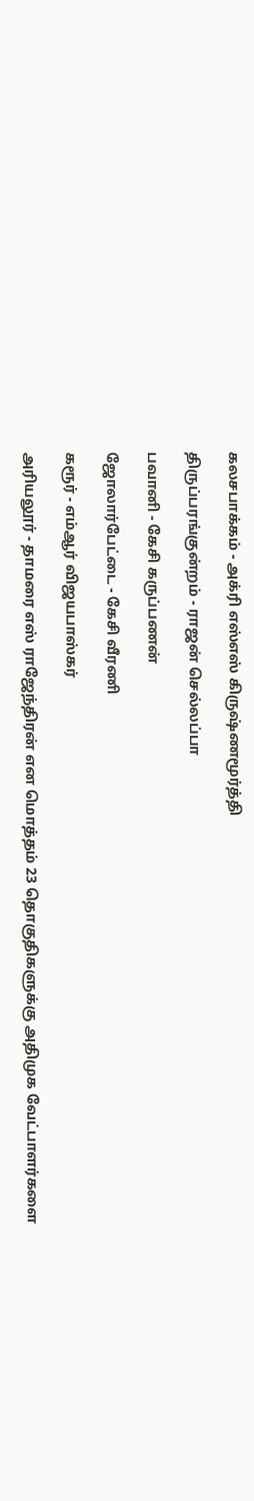கலசபாக்கம் - அக்ரி எஸ்எஸ் கிருஷ்ணமூர்த்தி

திருப்பரங்குன்றம் - ராஜன் செல்லப்பா

பவானி - கேசி கருப்பணன்

ஜோலார்பேட்டை - கேசி வீரணி

கரூர் - எம்ஆர் விஜயபாஸ்கர்

அரியலூர் - தாமரை எஸ் ராஜேந்திரன் என மொத்தம் 23 தொகுதிகளுக்கு அதிமுக வேட்பாளர்களை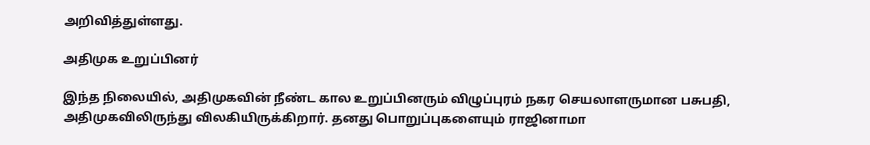அறிவித்துள்ளது.

அதிமுக உறுப்பினர்

இந்த நிலையில், அதிமுகவின் நீண்ட கால உறுப்பினரும் விழுப்புரம் நகர செயலாளருமான பசுபதி, அதிமுகவிலிருந்து விலகியிருக்கிறார். தனது பொறுப்புகளையும் ராஜினாமா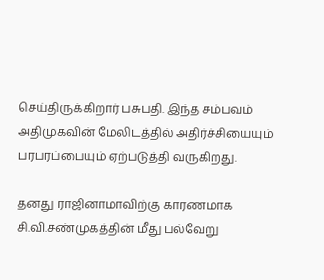செய்திருக்கிறார் பசுபதி. இந்த சம்பவம் அதிமுகவின் மேலிடத்தில் அதிர்ச்சியையும் பரபரப்பையும் ஏற்படுத்தி வருகிறது.

தனது ராஜினாமாவிற்கு காரணமாக சி.வி.சண்முகத்தின் மீது பல்வேறு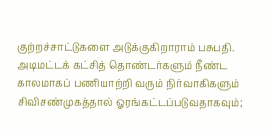குற்றச்சாட்டுகளை அடுக்குகிறாராம் பசுபதி. அடிமட்டக் கட்சித் தொண்டர்களும் நீண்ட காலமாகப் பணியாற்றி வரும் நிர்வாகிகளும் சிவிசண்முகத்தால் ஓரங்கட்டப்படுவதாகவும்;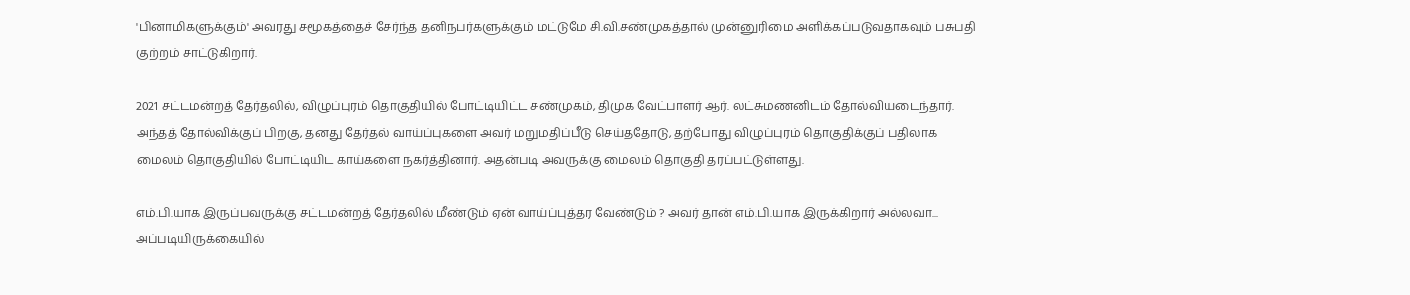'பினாமிகளுக்கும்' அவரது சமூகத்தைச் சேர்ந்த தனிநபர்களுக்கும் மட்டுமே சி.வி.சண்முகத்தால் முன்னுரிமை அளிக்கப்படுவதாகவும் பசுபதி குற்றம் சாட்டுகிறார்.

2021 சட்டமன்றத் தேர்தலில், விழுப்புரம் தொகுதியில் போட்டியிட்ட சண்முகம், திமுக வேட்பாளர் ஆர். லட்சுமணனிடம் தோல்வியடைந்தார். அந்தத் தோல்விக்குப் பிறகு, தனது தேர்தல் வாய்ப்புகளை அவர் மறுமதிப்பீடு செய்ததோடு, தற்போது விழுப்புரம் தொகுதிக்குப் பதிலாக மைலம் தொகுதியில் போட்டியிட காய்களை நகர்த்தினார். அதன்படி அவருக்கு மைலம் தொகுதி தரப்பட்டுள்ளது.

எம்.பி.யாக இருப்பவருக்கு சட்டமன்றத் தேர்தலில் மீண்டும் ஏன் வாய்ப்புத்தர வேண்டும் ? அவர் தான் எம்.பி.யாக இருக்கிறார் அல்லவா... அப்படியிருக்கையில்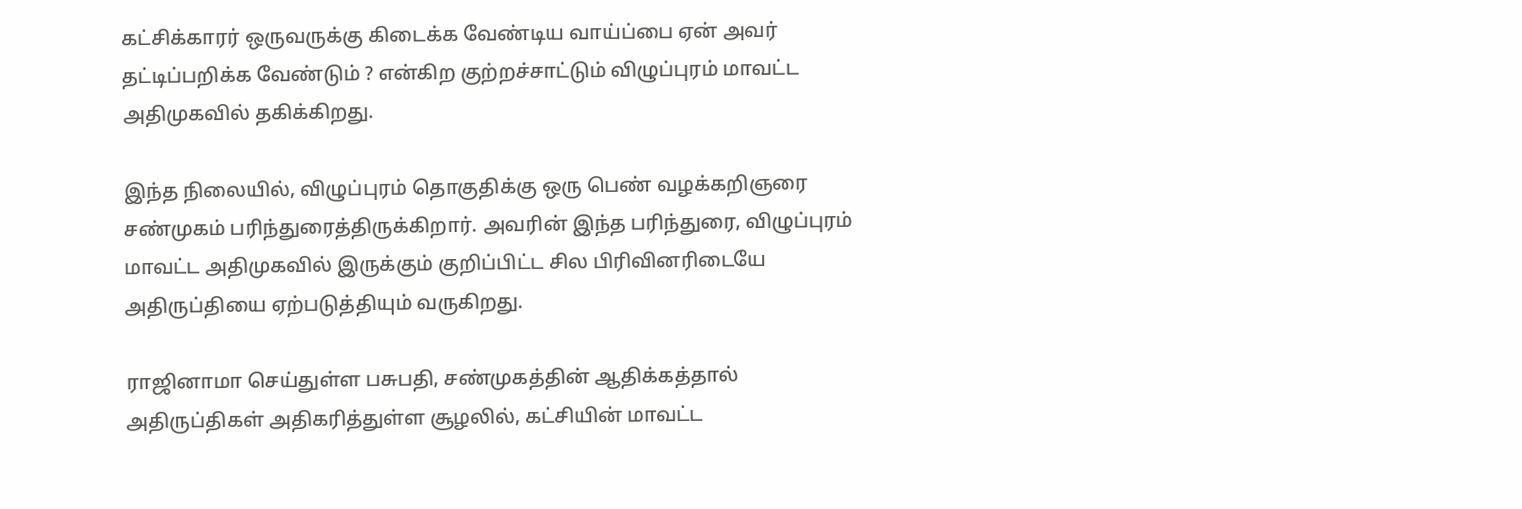கட்சிக்காரர் ஒருவருக்கு கிடைக்க வேண்டிய வாய்ப்பை ஏன் அவர் தட்டிப்பறிக்க வேண்டும் ? என்கிற குற்றச்சாட்டும் விழுப்புரம் மாவட்ட அதிமுகவில் தகிக்கிறது.

இந்த நிலையில், விழுப்புரம் தொகுதிக்கு ஒரு பெண் வழக்கறிஞரை சண்முகம் பரிந்துரைத்திருக்கிறார். அவரின் இந்த பரிந்துரை, விழுப்புரம் மாவட்ட அதிமுகவில் இருக்கும் குறிப்பிட்ட சில பிரிவினரிடையே அதிருப்தியை ஏற்படுத்தியும் வருகிறது.

ராஜினாமா செய்துள்ள பசுபதி, சண்முகத்தின் ஆதிக்கத்தால் அதிருப்திகள் அதிகரித்துள்ள சூழலில், கட்சியின் மாவட்ட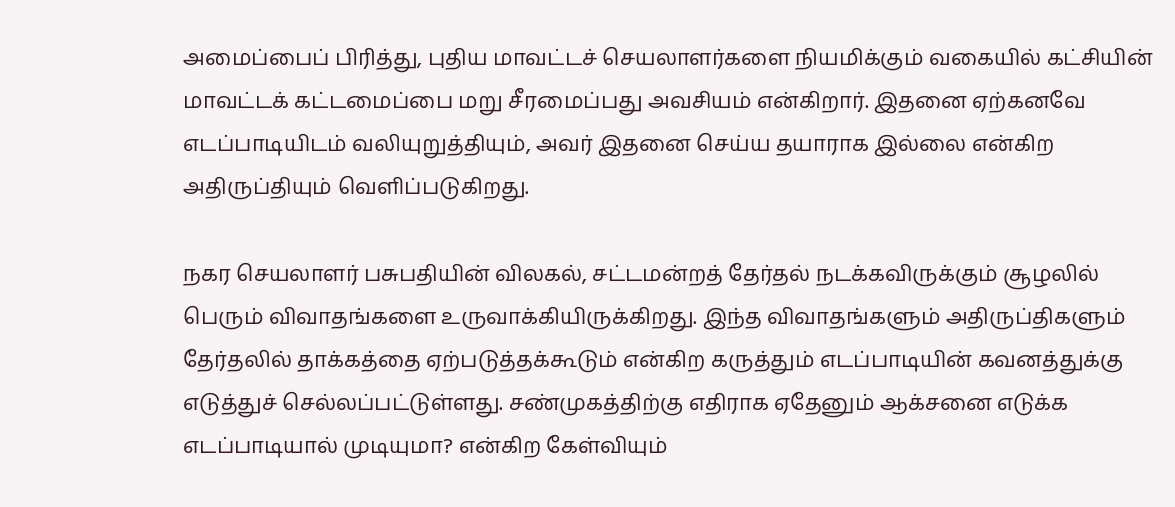அமைப்பைப் பிரித்து, புதிய மாவட்டச் செயலாளர்களை நியமிக்கும் வகையில் கட்சியின் மாவட்டக் கட்டமைப்பை மறு சீரமைப்பது அவசியம் என்கிறார். இதனை ஏற்கனவே எடப்பாடியிடம் வலியுறுத்தியும், அவர் இதனை செய்ய தயாராக இல்லை என்கிற அதிருப்தியும் வெளிப்படுகிறது.

நகர செயலாளர் பசுபதியின் விலகல், சட்டமன்றத் தேர்தல் நடக்கவிருக்கும் சூழலில் பெரும் விவாதங்களை உருவாக்கியிருக்கிறது. இந்த விவாதங்களும் அதிருப்திகளும் தேர்தலில் தாக்கத்தை ஏற்படுத்தக்கூடும் என்கிற கருத்தும் எடப்பாடியின் கவனத்துக்கு எடுத்துச் செல்லப்பட்டுள்ளது. சண்முகத்திற்கு எதிராக ஏதேனும் ஆக்சனை எடுக்க எடப்பாடியால் முடியுமா? என்கிற கேள்வியும்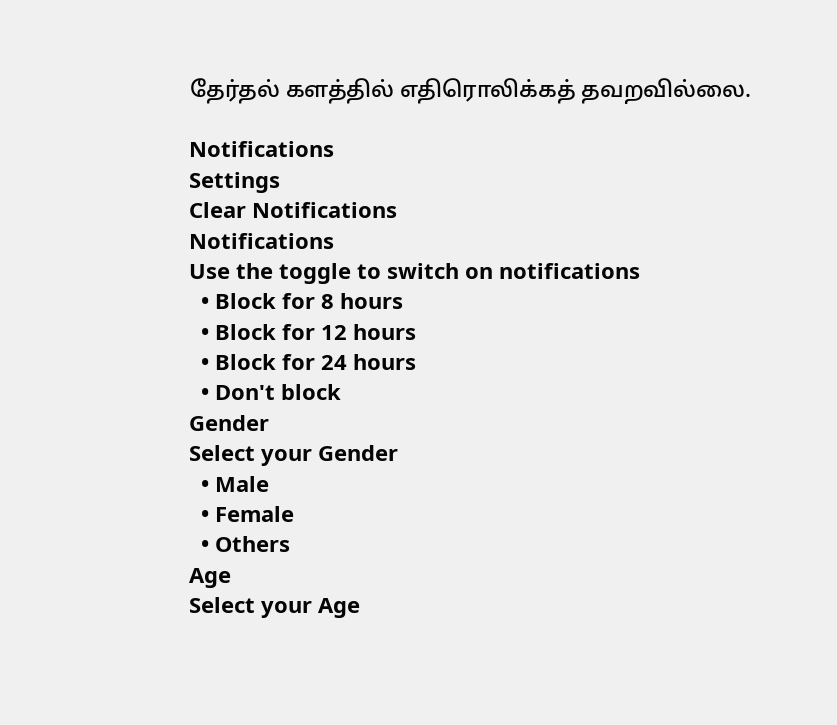தேர்தல் களத்தில் எதிரொலிக்கத் தவறவில்லை.

Notifications
Settings
Clear Notifications
Notifications
Use the toggle to switch on notifications
  • Block for 8 hours
  • Block for 12 hours
  • Block for 24 hours
  • Don't block
Gender
Select your Gender
  • Male
  • Female
  • Others
Age
Select your Age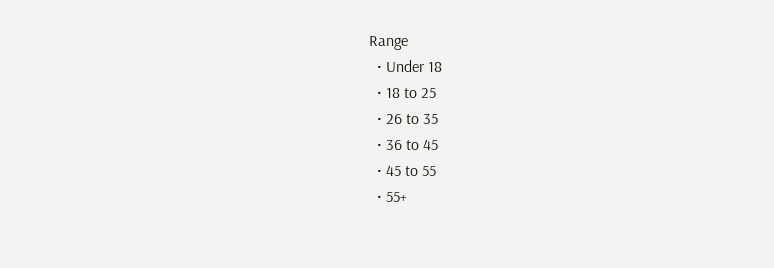Range
  • Under 18
  • 18 to 25
  • 26 to 35
  • 36 to 45
  • 45 to 55
  • 55+